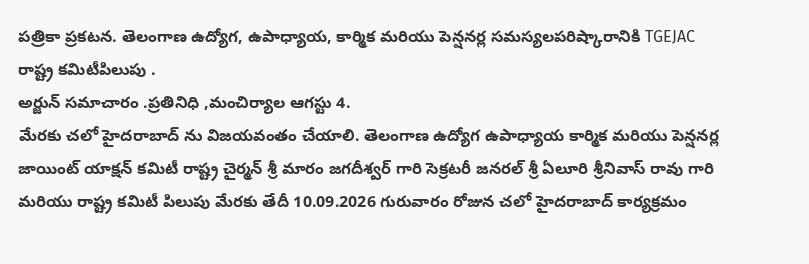పత్రికా ప్రకటన. తెలంగాణ ఉద్యోగ, ఉపాధ్యాయ, కార్మిక మరియు పెన్షనర్ల సమస్యలపరిష్కారానికి TGEJAC రాష్ట్ర కమిటీపిలుపు .
అర్జున్ సమాచారం .ప్రతినిధి ,మంచిర్యాల ఆగస్టు 4.
మేరకు చలో హైదరాబాద్ ను విజయవంతం చేయాలి. తెలంగాణ ఉద్యోగ ఉపాధ్యాయ కార్మిక మరియు పెన్షనర్ల జాయింట్ యాక్షన్ కమిటీ రాష్ట్ర చైర్మన్ శ్రీ మారం జగదీశ్వర్ గారి సెక్రటరీ జనరల్ శ్రీ ఏలూరి శ్రీనివాస్ రావు గారి మరియు రాష్ట్ర కమిటీ పిలుపు మేరకు తేదీ 10.09.2026 గురువారం రోజున చలో హైదరాబాద్ కార్యక్రమం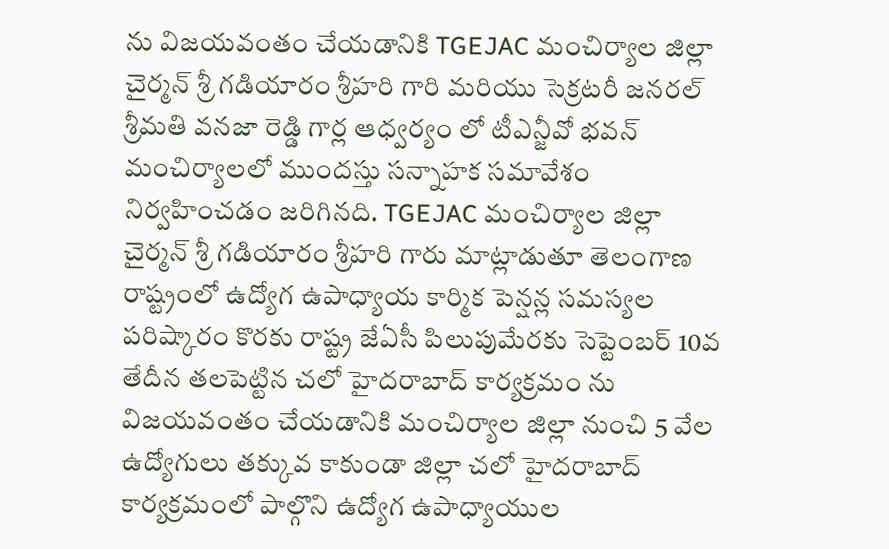ను విజయవంతం చేయడానికి TGEJAC మంచిర్యాల జిల్లా చైర్మన్ శ్రీ గడియారం శ్రీహరి గారి మరియు సెక్రటరీ జనరల్ శ్రీమతి వనజా రెడ్డి గార్ల ఆధ్వర్యం లో టీఎన్జీవో భవన్ మంచిర్యాలలో ముందస్తు సన్నాహక సమావేశం నిర్వహించడం జరిగినది. TGEJAC మంచిర్యాల జిల్లా చైర్మన్ శ్రీ గడియారం శ్రీహరి గారు మాట్లాడుతూ తెలంగాణ రాష్ట్రంలో ఉద్యోగ ఉపాధ్యాయ కార్మిక పెన్షన్ల సమస్యల పరిష్కారం కొరకు రాష్ట్ర జేఏసీ పిలుపుమేరకు సెప్టెంబర్ 10వ తేదీన తలపెట్టిన చలో హైదరాబాద్ కార్యక్రమం ను విజయవంతం చేయడానికి మంచిర్యాల జిల్లా నుంచి 5 వేల ఉద్యోగులు తక్కువ కాకుండా జిల్లా చలో హైదరాబాద్ కార్యక్రమంలో పాల్గొని ఉద్యోగ ఉపాధ్యాయుల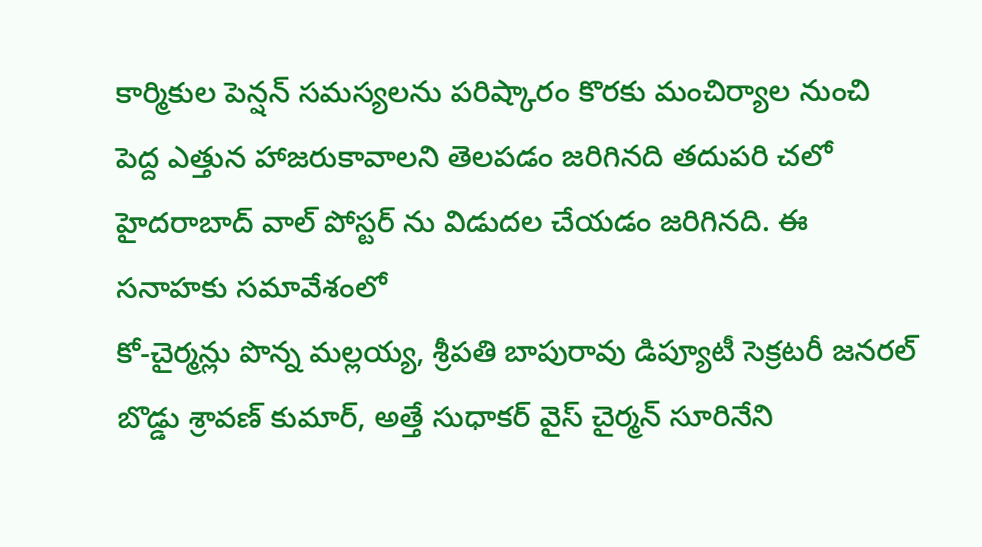కార్మికుల పెన్షన్ సమస్యలను పరిష్కారం కొరకు మంచిర్యాల నుంచి పెద్ద ఎత్తున హాజరుకావాలని తెలపడం జరిగినది తదుపరి చలో హైదరాబాద్ వాల్ పోస్టర్ ను విడుదల చేయడం జరిగినది. ఈ సనాహకు సమావేశంలో
కో-చైర్మన్లు పొన్న మల్లయ్య, శ్రీపతి బాపురావు డిప్యూటీ సెక్రటరీ జనరల్ బొడ్డు శ్రావణ్ కుమార్, అత్తే సుధాకర్ వైస్ చైర్మన్ సూరినేని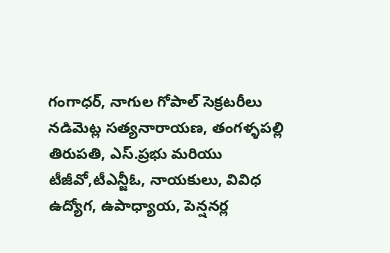గంగాధర్, నాగుల గోపాల్ సెక్రటరీలు నడిమెట్ల సత్యనారాయణ, తంగళ్ళపల్లి తిరుపతి, ఎస్.ప్రభు మరియు టీజీవో,టీఎన్జీఓ, నాయకులు, వివిధ ఉద్యోగ, ఉపాధ్యాయ, పెన్షనర్ల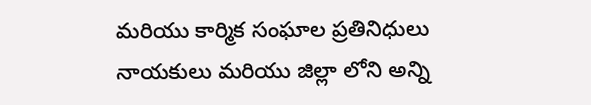మరియు కార్మిక సంఘాల ప్రతినిధులు నాయకులు మరియు జిల్లా లోని అన్ని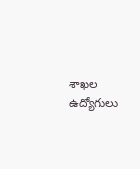శాఖల ఉద్యోగులు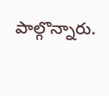పాల్గొన్నారు.